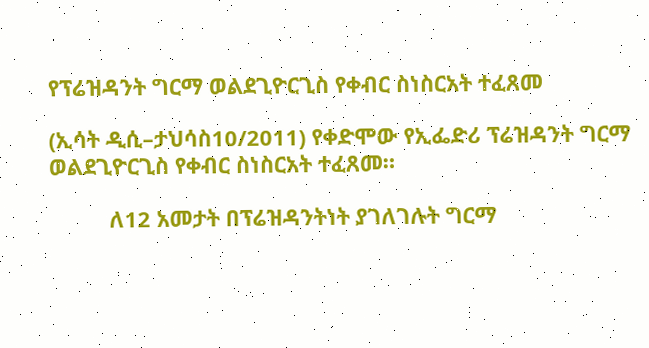የፕሬዝዳንት ግርማ ወልደጊዮርጊስ የቀብር ስነስርአት ተፈጸመ

(ኢሳት ዲሲ–ታህሳስ10/2011) የቀድሞው የኢፌድሪ ፕሬዝዳንት ግርማ ወልደጊዮርጊስ የቀብር ስነስርአት ተፈጸመ።

          ለ12 አመታት በፕሬዝዳንትነት ያገለገሉት ግርማ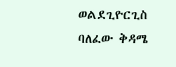ወልደጊዮርጊስ ባለፈው ቅዳሜ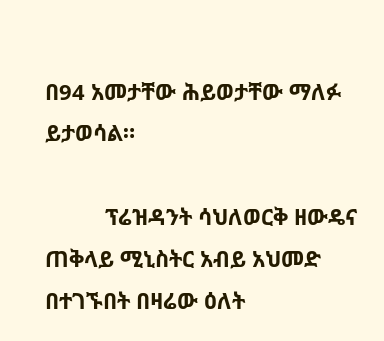በ94 አመታቸው ሕይወታቸው ማለፉ ይታወሳል።

          ፕሬዝዳንት ሳህለወርቅ ዘውዴና ጠቅላይ ሚኒስትር አብይ አህመድ በተገኙበት በዛሬው ዕለት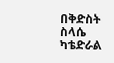በቅድስት ስላሴ ካቴድራል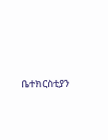ቤተክርስቲያን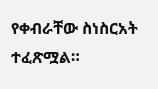የቀብራቸው ስነስርአት ተፈጽሟል።